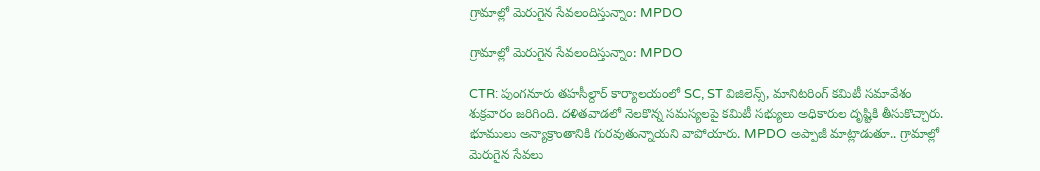గ్రామాల్లో మెరుగైన సేవలందిస్తున్నాం: MPDO

గ్రామాల్లో మెరుగైన సేవలందిస్తున్నాం: MPDO

CTR: పుంగనూరు తహసీల్దార్ కార్యాలయంలో SC, ST విజిలెన్స్, మానిటరింగ్ కమిటీ సమావేశం శుక్రవారం జరిగింది. దళితవాడలో నెలకొన్న సమస్యలపై కమిటీ సభ్యులు అధికారుల దృష్టికి తీసుకొచ్చారు. భూములు అన్యాక్రాంతానికి గురవుతున్నాయని వాపోయారు. MPDO అప్పాజీ మాట్లాడుతూ.. గ్రామాల్లో మెరుగైన సేవలు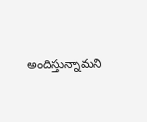అందిస్తున్నామని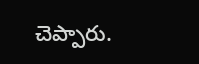చెప్పారు.